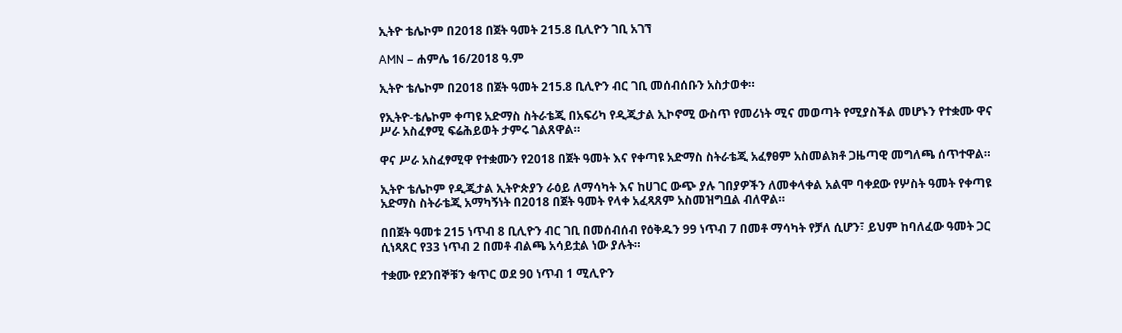ኢትዮ ቴሌኮም በ2018 በጀት ዓመት 215.8 ቢሊዮን ገቢ አገኘ

AMN – ሐምሌ 16/2018 ዓ.ም

ኢትዮ ቴሌኮም በ2018 በጀት ዓመት 215.8 ቢሊዮን ብር ገቢ መሰብሰቡን አስታወቀ።

የኢትዮ-ቴሌኮም ቀጣዩ አድማስ ስትራቴጂ በአፍሪካ የዲጂታል ኢኮኖሚ ውስጥ የመሪነት ሚና መወጣት የሚያስችል መሆኑን የተቋሙ ዋና ሥራ አስፈፃሚ ፍሬሕይወት ታምሩ ገልጸዋል።

ዋና ሥራ አስፈፃሚዋ የተቋሙን የ2018 በጀት ዓመት እና የቀጣዩ አድማስ ስትራቴጂ አፈፃፀም አስመልክቶ ጋዜጣዊ መግለጫ ሰጥተዋል።

ኢትዮ ቴሌኮም የዲጂታል ኢትዮጵያን ራዕይ ለማሳካት እና ከሀገር ውጭ ያሉ ገበያዎችን ለመቀላቀል አልሞ ባቀደው የሦስት ዓመት የቀጣዩ አድማስ ስትራቴጂ አማካኝነት በ2018 በጀት ዓመት የላቀ አፈጻጸም አስመዝግቧል ብለዋል።

በበጀት ዓመቱ 215 ነጥብ 8 ቢሊዮን ብር ገቢ በመሰብሰብ የዕቅዱን 99 ነጥብ 7 በመቶ ማሳካት የቻለ ሲሆን፣ ይህም ከባለፈው ዓመት ጋር ሲነጻጸር የ33 ነጥብ 2 በመቶ ብልጫ አሳይቷል ነው ያሉት።

ተቋሙ የደንበኞቹን ቁጥር ወደ 90 ነጥብ 1 ሚሊዮን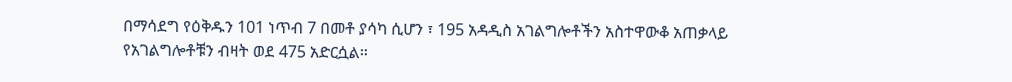በማሳደግ የዕቅዱን 101 ነጥብ 7 በመቶ ያሳካ ሲሆን ፣ 195 አዳዲስ አገልግሎቶችን አስተዋውቆ አጠቃላይ የአገልግሎቶቹን ብዛት ወደ 475 አድርሷል።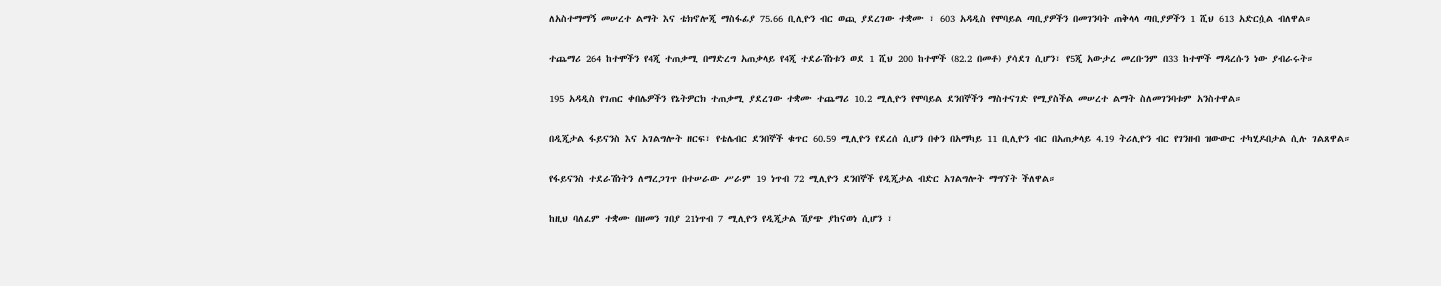ለአስተማማኝ መሠረተ ልማት እና ቴክኖሎጂ ማስፋፊያ 75.66 ቢሊዮን ብር ወጪ ያደረገው ተቋሙ ፣ 603 አዳዲስ የሞባይል ጣቢያዎችን በመገንባት ጠቅላላ ጣቢያዎችን 1 ሺህ 613 አድርሷል ብለዋል።

ተጨማሪ 264 ከተሞችን የ4ጂ ተጠቃሚ በማድረግ አጠቃላይ የ4ጂ ተደራሽነቱን ወደ 1 ሺህ 200 ከተሞች (82.2 በመቶ) ያሳደገ ሲሆን፣ የ5ጂ አውታረ መረቡንም በ33 ከተሞች ማዳረሱን ነው ያብራሩት።

195 አዳዲስ የገጠር ቀበሌዎችን የኔትዎርክ ተጠቃሚ ያደረገው ተቋሙ ተጨማሪ 10.2 ሚሊዮን የሞባይል ደንበኞችን ማስተናገድ የሚያስችል መሠረተ ልማት ስለመገንባቱም አንስተዋል።

በዲጂታል ፋይናንስ እና አገልግሎት ዘርፍ፣ የቴሌብር ደንበኞች ቁጥር 60.59 ሚሊዮን የደረሰ ሲሆን በቀን በአማካይ 11 ቢሊዮን ብር በአጠቃላይ 4.19 ትሪሊዮን ብር የገንዘብ ዝውውር ተካሂዶበታል ሲሉ ገልጸዋል።

የፋይናንስ ተደራሽነትን ለማረጋገጥ በተሠራው ሥራም 19 ነጥብ 72 ሚሊዮን ደንበኞች የዲጂታል ብድር አገልግሎት ማግኘት ችለዋል።

ከዚህ ባለፈም ተቋሙ በዘመን ገበያ 21ነጥብ 7 ሚሊዮን የዲጂታል ሽያጭ ያከናወነ ሲሆን ፣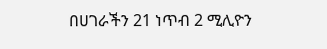በሀገራችን 21 ነጥብ 2 ሚሊዮን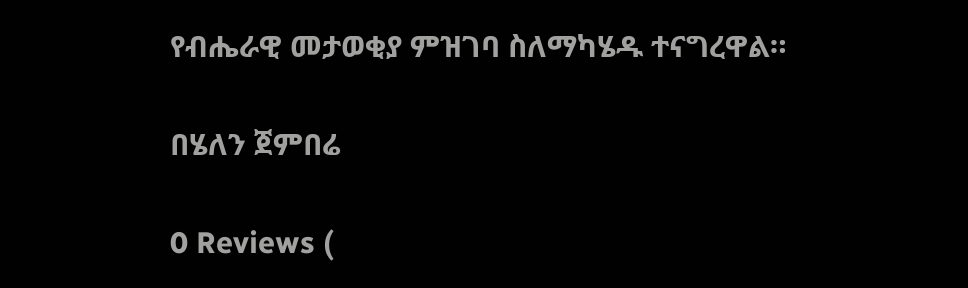የብሔራዊ መታወቂያ ምዝገባ ስለማካሄዱ ተናግረዋል።

በሄለን ጀምበሬ

0 Reviews (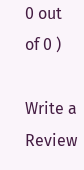0 out of 0 )

Write a Review